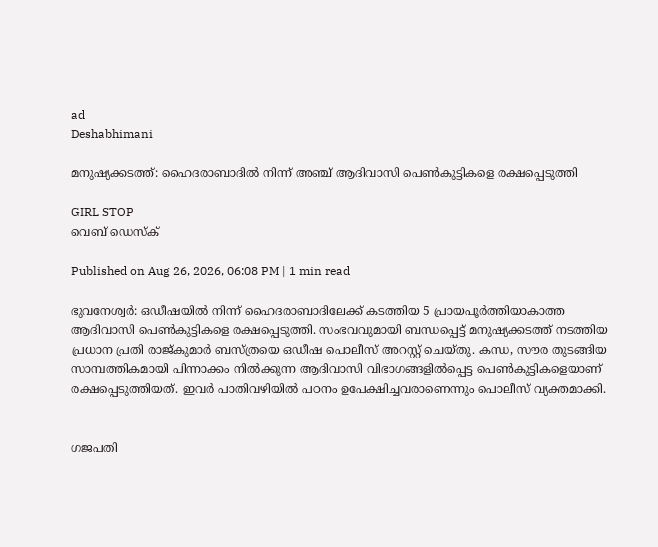ad
Deshabhimani

മനുഷ്യക്കടത്ത്: ഹൈദരാബാദിൽ നിന്ന് അഞ്ച് ആദിവാസി പെൺകുട്ടികളെ രക്ഷപ്പെടുത്തി

GIRL STOP
വെബ് ഡെസ്ക്

Published on Aug 26, 2026, 06:08 PM | 1 min read

ഭുവനേശ്വർ: ഒഡീഷയിൽ നിന്ന് ഹൈദരാബാദിലേക്ക് കടത്തിയ 5 പ്രായപൂർത്തിയാകാത്ത ആദിവാസി പെൺകുട്ടികളെ രക്ഷപ്പെടുത്തി. സംഭവവുമായി ബന്ധപ്പെട്ട് മനുഷ്യക്കടത്ത് നടത്തിയ പ്രധാന പ്രതി രാജ്കുമാർ ബസ്ത്രയെ ഒഡീഷ പൊലീസ് അറസ്റ്റ് ചെയ്തു. കന്ധ, സൗര തുടങ്ങിയ സാമ്പത്തികമായി പിന്നാക്കം നിൽക്കുന്ന ആദിവാസി വിഭാഗങ്ങളിൽപ്പെട്ട പെൺകുട്ടികളെയാണ് രക്ഷപ്പെടുത്തിയത്. ഇവർ പാതിവഴിയിൽ പഠനം ഉപേക്ഷിച്ചവരാണെന്നും പൊലീസ് വ്യക്തമാക്കി.


ഗജപതി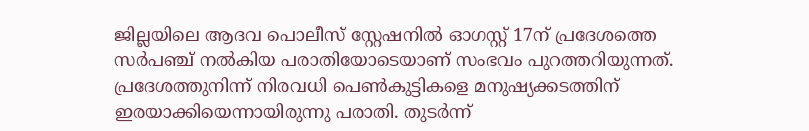ജില്ലയിലെ ആദവ പൊലീസ് സ്റ്റേഷനിൽ ഓഗസ്റ്റ് 17ന് പ്രദേശത്തെ സർപഞ്ച് നൽകിയ പരാതിയോടെയാണ് സംഭവം പുറത്തറിയുന്നത്. പ്രദേശത്തുനിന്ന് നിരവധി പെൺകുട്ടികളെ മനുഷ്യക്കടത്തിന് ഇരയാക്കിയെന്നായിരുന്നു പരാതി. തുടർന്ന്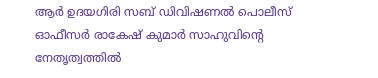ആർ ഉദയഗിരി സബ് ഡിവിഷണൽ പൊലീസ് ഓഫീസർ രാകേഷ് കുമാർ സാഹുവിന്റെ നേതൃത്വത്തിൽ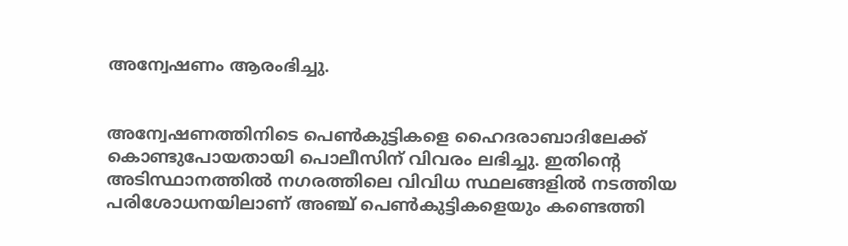അന്വേഷണം ആരംഭിച്ചു.


അന്വേഷണത്തിനിടെ പെൺകുട്ടികളെ ഹൈദരാബാദിലേക്ക് കൊണ്ടുപോയതായി പൊലീസിന് വിവരം ലഭിച്ചു. ഇതിന്റെ അടിസ്ഥാനത്തിൽ നഗരത്തിലെ വിവിധ സ്ഥലങ്ങളിൽ നടത്തിയ പരിശോധനയിലാണ് അഞ്ച് പെൺകുട്ടികളെയും കണ്ടെത്തി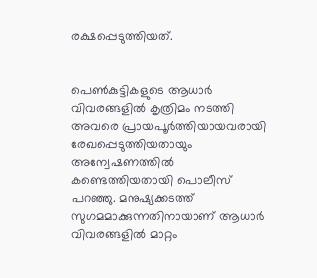രക്ഷപ്പെടുത്തിയത്.


പെൺകുട്ടികളുടെ ആധാർ വിവരങ്ങളിൽ കൃത്രിമം നടത്തി അവരെ പ്രായപൂർത്തിയായവരായി രേഖപ്പെടുത്തിയതായും അന്വേഷണത്തിൽ കണ്ടെത്തിയതായി പൊലീസ് പറഞ്ഞു. മനുഷ്യക്കടത്ത് സുഗമമാക്കുന്നതിനായാണ് ആധാർ വിവരങ്ങളിൽ മാറ്റം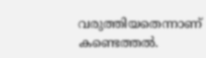വരുത്തിയതെന്നാണ് കണ്ടെത്തൽ.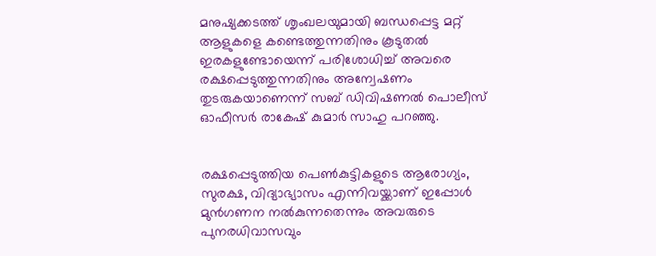മനുഷ്യക്കടത്ത് ശൃംഖലയുമായി ബന്ധപ്പെട്ട മറ്റ് ആളുകളെ കണ്ടെത്തുന്നതിനും കൂടുതൽ ഇരകളുണ്ടോയെന്ന് പരിശോധിച്ച് അവരെ രക്ഷപ്പെടുത്തുന്നതിനും അന്വേഷണം തുടരുകയാണെന്ന് സബ് ഡിവിഷണൽ പൊലീസ് ഓഫീസർ രാകേഷ് കുമാർ സാഹു പറഞ്ഞു.


രക്ഷപ്പെടുത്തിയ പെൺകുട്ടികളുടെ ആരോഗ്യം, സുരക്ഷ, വിദ്യാഭ്യാസം എന്നിവയ്ക്കാണ് ഇപ്പോൾ മുൻഗണന നൽകുന്നതെന്നും അവരുടെ പുനരധിവാസവും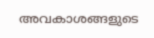അവകാശങ്ങളുടെ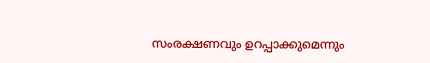സംരക്ഷണവും ഉറപ്പാക്കുമെന്നും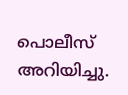പൊലീസ് അറിയിച്ചു.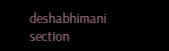deshabhimani section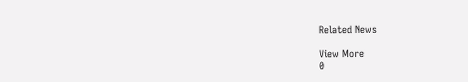Related News

View More
0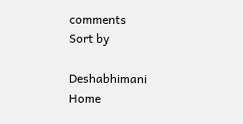comments
Sort by

Deshabhimani
Home